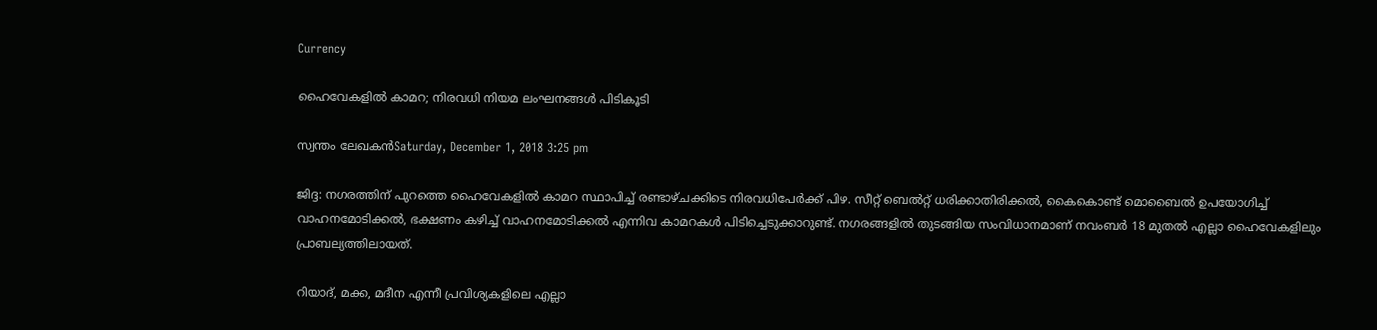Currency

ഹൈവേകളില്‍ കാമറ; നിരവധി നിയമ ലംഘനങ്ങള്‍ പിടികൂടി

സ്വന്തം ലേഖകന്‍Saturday, December 1, 2018 3:25 pm

ജിദ്ദ: നഗരത്തിന് പുറത്തെ ഹൈവേകളില്‍ കാമറ സ്ഥാപിച്ച് രണ്ടാഴ്ചക്കിടെ നിരവധിപേര്‍ക്ക് പിഴ. സീറ്റ് ബെല്‍റ്റ് ധരിക്കാതിരിക്കല്‍, കൈകൊണ്ട് മൊബൈല്‍ ഉപയോഗിച്ച് വാഹനമോടിക്കല്‍, ഭക്ഷണം കഴിച്ച് വാഹനമോടിക്കല്‍ എന്നിവ കാമറകള്‍ പിടിച്ചെടുക്കാറുണ്ട്. നഗരങ്ങളില്‍ തുടങ്ങിയ സംവിധാനമാണ് നവംബര്‍ 18 മുതല്‍ എല്ലാ ഹൈവേകളിലും പ്രാബല്യത്തിലായത്.

റിയാദ്, മക്ക, മദീന എന്നീ പ്രവിശ്യകളിലെ എല്ലാ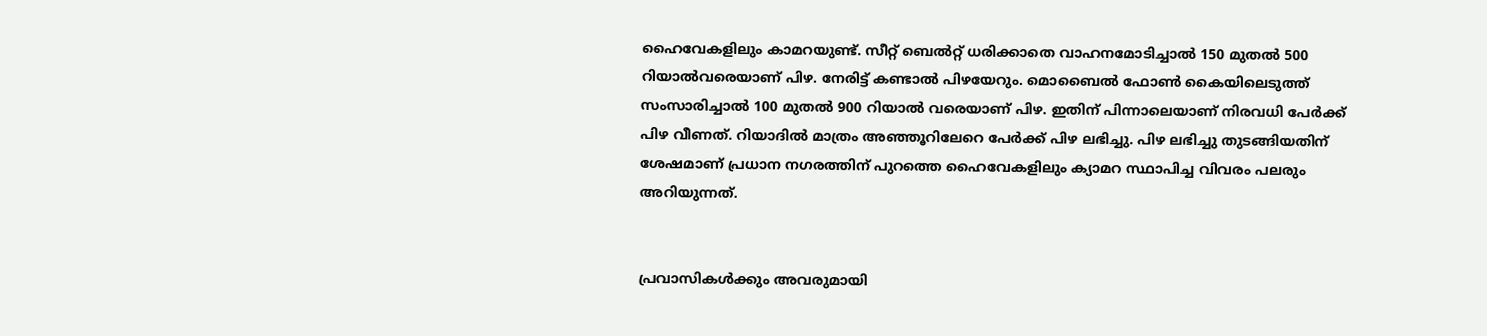ഹൈവേകളിലും കാമറയുണ്ട്. സീറ്റ് ബെല്‍റ്റ് ധരിക്കാതെ വാഹനമോടിച്ചാല്‍ 150 മുതല്‍ 500 റിയാല്‍വരെയാണ് പിഴ. നേരിട്ട് കണ്ടാല്‍ പിഴയേറും. മൊബൈല്‍ ഫോണ്‍ കൈയിലെടുത്ത് സംസാരിച്ചാല്‍ 100 മുതല്‍ 900 റിയാല്‍ വരെയാണ് പിഴ. ഇതിന് പിന്നാലെയാണ് നിരവധി പേര്‍ക്ക് പിഴ വീണത്. റിയാദില്‍ മാത്രം അഞ്ഞൂറിലേറെ പേര്‍ക്ക് പിഴ ലഭിച്ചു. പിഴ ലഭിച്ചു തുടങ്ങിയതിന് ശേഷമാണ് പ്രധാന നഗരത്തിന് പുറത്തെ ഹൈവേകളിലും ക്യാമറ സ്ഥാപിച്ച വിവരം പലരും അറിയുന്നത്.


പ്രവാസികൾക്കും അവരുമായി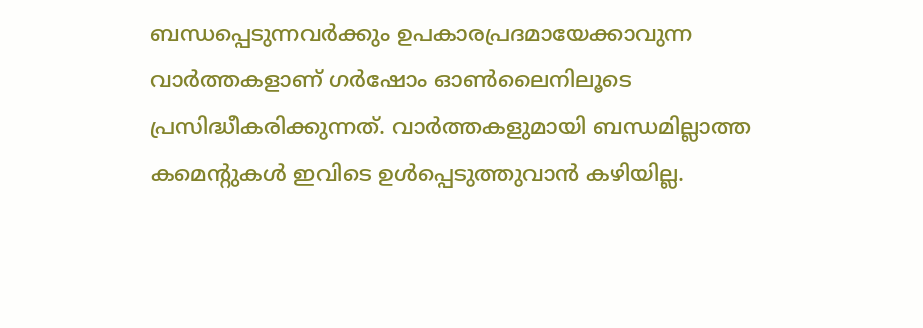ബന്ധപ്പെടുന്നവർക്കും ഉപകാരപ്രദമായേക്കാവുന്ന വാർത്തകളാണ് ഗർഷോം ഓൺലൈനിലൂടെ പ്രസിദ്ധീകരിക്കുന്നത്. വാർത്തകളുമായി ബന്ധമില്ലാത്ത കമെന്റുകൾ ഇവിടെ ഉൾപ്പെടുത്തുവാൻ കഴിയില്ല.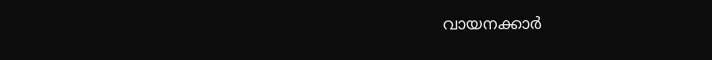വായനക്കാർ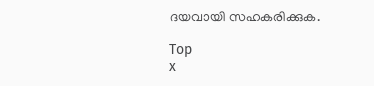ദയവായി സഹകരിക്കുക.

Top
x